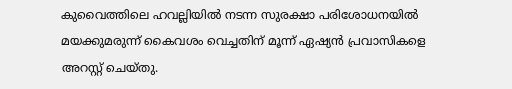കുവൈത്തിലെ ഹവല്ലിയിൽ നടന്ന സുരക്ഷാ പരിശോധനയിൽ മയക്കുമരുന്ന് കൈവശം വെച്ചതിന് മൂന്ന് ഏഷ്യൻ പ്രവാസികളെ അറസ്റ്റ് ചെയ്തു.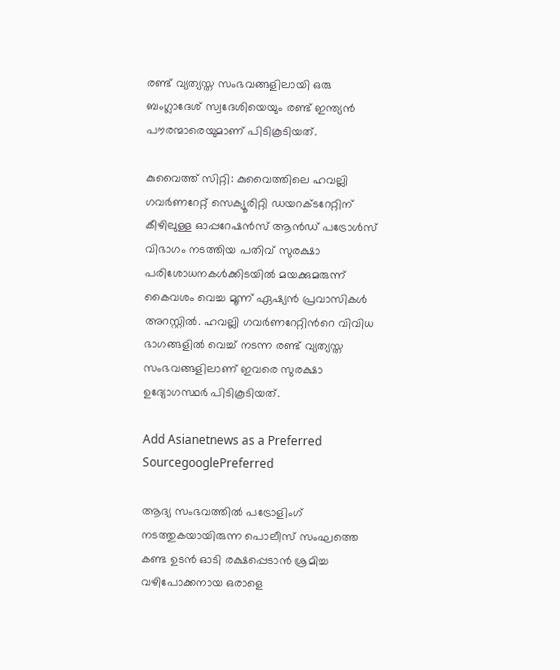രണ്ട് വ്യത്യസ്ത സംഭവങ്ങളിലായി ഒരു ബംഗ്ലാദേശ് സ്വദേശിയെയും രണ്ട് ഇന്ത്യൻ പൗരന്മാരെയുമാണ് പിടികൂടിയത്.

കുവൈത്ത് സിറ്റി: കുവൈത്തിലെ ഹവല്ലി ഗവർണറേറ്റ് സെക്യൂരിറ്റി ഡയറക്ടറേറ്റിന് കീഴിലുള്ള ഓപ്പറേഷൻസ് ആൻഡ് പട്രോൾസ് വിഭാഗം നടത്തിയ പതിവ് സുരക്ഷാ പരിശോധനകൾക്കിടയിൽ മയക്കുമരുന്ന് കൈവശം വെച്ച മൂന്ന് ഏഷ്യൻ പ്രവാസികൾ അറസ്റ്റിൽ. ഹവല്ലി ഗവർണറേറ്റിന്‍റെ വിവിധ ഭാഗങ്ങളിൽ വെച്ച് നടന്ന രണ്ട് വ്യത്യസ്ത സംഭവങ്ങളിലാണ് ഇവരെ സുരക്ഷാ ഉദ്യോഗസ്ഥർ പിടികൂടിയത്.

Add Asianetnews as a Preferred SourcegooglePreferred

ആദ്യ സംഭവത്തിൽ പട്രോളിംഗ് നടത്തുകയായിരുന്ന പൊലീസ് സംഘത്തെ കണ്ട ഉടൻ ഓടി രക്ഷപ്പെടാൻ ശ്രമിച്ച വഴിപോക്കനായ ഒരാളെ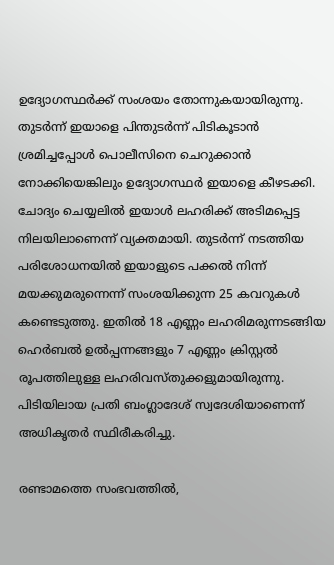ഉദ്യോഗസ്ഥർക്ക് സംശയം തോന്നുകയായിരുന്നു. തുടർന്ന് ഇയാളെ പിന്തുടർന്ന് പിടികൂടാൻ ശ്രമിച്ചപ്പോൾ പൊലീസിനെ ചെറുക്കാൻ നോക്കിയെങ്കിലും ഉദ്യോഗസ്ഥർ ഇയാളെ കീഴടക്കി. ചോദ്യം ചെയ്യലിൽ ഇയാൾ ലഹരിക്ക് അടിമപ്പെട്ട നിലയിലാണെന്ന് വ്യക്തമായി. തുടർന്ന് നടത്തിയ പരിശോധനയിൽ ഇയാളുടെ പക്കൽ നിന്ന് മയക്കുമരുന്നെന്ന് സംശയിക്കുന്ന 25 കവറുകൾ കണ്ടെടുത്തു. ഇതിൽ 18 എണ്ണം ലഹരിമരുന്നടങ്ങിയ ഹെർബൽ ഉൽപ്പന്നങ്ങളും 7 എണ്ണം ക്രിസ്റ്റൽ രൂപത്തിലുള്ള ലഹരിവസ്തുക്കളുമായിരുന്നു. പിടിയിലായ പ്രതി ബംഗ്ലാദേശ് സ്വദേശിയാണെന്ന് അധികൃതർ സ്ഥിരീകരിച്ചു.

രണ്ടാമത്തെ സംഭവത്തിൽ,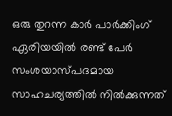ഒരു തുറന്ന കാർ പാർക്കിംഗ് ഏരിയയിൽ രണ്ട് പേർ സംശയാസ്പദമായ സാഹചര്യത്തിൽ നിൽക്കുന്നത്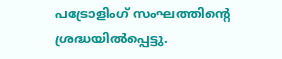പട്രോളിംഗ് സംഘത്തിന്റെ ശ്രദ്ധയിൽപ്പെട്ടു.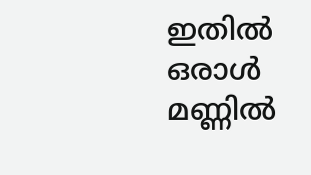ഇതിൽ ഒരാൾ മണ്ണിൽ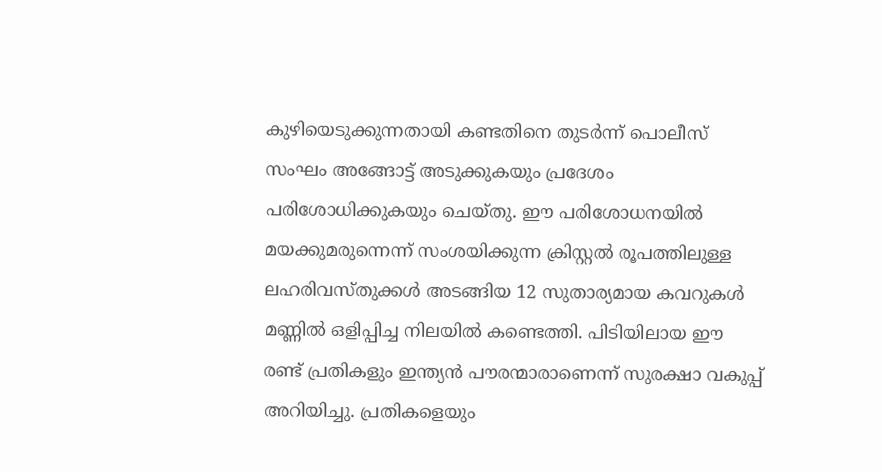കുഴിയെടുക്കുന്നതായി കണ്ടതിനെ തുടർന്ന് പൊലീസ് സംഘം അങ്ങോട്ട് അടുക്കുകയും പ്രദേശം പരിശോധിക്കുകയും ചെയ്തു. ഈ പരിശോധനയിൽ മയക്കുമരുന്നെന്ന് സംശയിക്കുന്ന ക്രിസ്റ്റൽ രൂപത്തിലുള്ള ലഹരിവസ്തുക്കൾ അടങ്ങിയ 12 സുതാര്യമായ കവറുകൾ മണ്ണിൽ ഒളിപ്പിച്ച നിലയിൽ കണ്ടെത്തി. പിടിയിലായ ഈ രണ്ട് പ്രതികളും ഇന്ത്യൻ പൗരന്മാരാണെന്ന് സുരക്ഷാ വകുപ്പ് അറിയിച്ചു. പ്രതികളെയും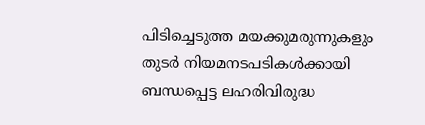പിടിച്ചെടുത്ത മയക്കുമരുന്നുകളും തുടർ നിയമനടപടികൾക്കായി ബന്ധപ്പെട്ട ലഹരിവിരുദ്ധ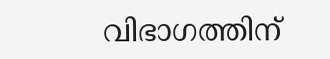വിഭാഗത്തിന്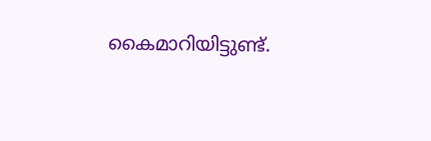കൈമാറിയിട്ടുണ്ട്.